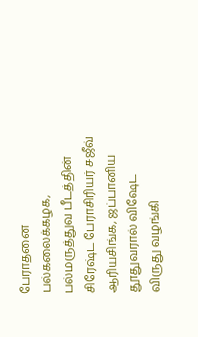பேராதனை பல்கலைக்கழக, பல்மருத்துவ பீடத்தின் சிரேஷ்ட பேராசிரியர் சஜீவ் ஆரியசிங்க, ஜப்பானிய தூதுவரால் விஷேட விருது வழங்கி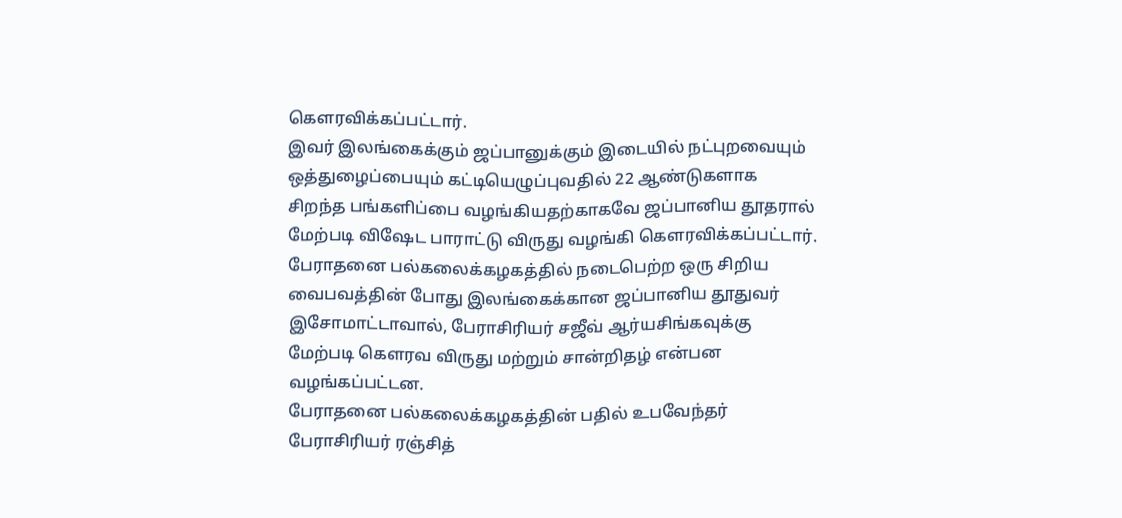கௌரவிக்கப்பட்டார்.
இவர் இலங்கைக்கும் ஜப்பானுக்கும் இடையில் நட்புறவையும் ஒத்துழைப்பையும் கட்டியெழுப்புவதில் 22 ஆண்டுகளாக சிறந்த பங்களிப்பை வழங்கியதற்காகவே ஜப்பானிய தூதரால் மேற்படி விஷேட பாராட்டு விருது வழங்கி கௌரவிக்கப்பட்டார்.
பேராதனை பல்கலைக்கழகத்தில் நடைபெற்ற ஒரு சிறிய வைபவத்தின் போது இலங்கைக்கான ஜப்பானிய தூதுவர் இசோமாட்டாவால், பேராசிரியர் சஜீவ் ஆர்யசிங்கவுக்கு மேற்படி கௌரவ விருது மற்றும் சான்றிதழ் என்பன வழங்கப்பட்டன.
பேராதனை பல்கலைக்கழகத்தின் பதில் உபவேந்தர் பேராசிரியர் ரஞ்சித்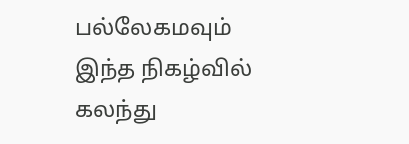பல்லேகமவும் இந்த நிகழ்வில் கலந்து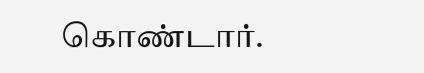கொண்டார்.